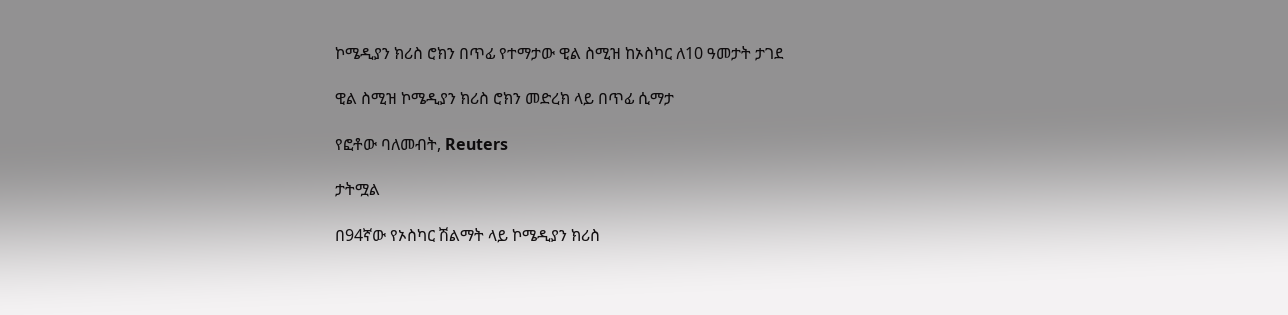ኮሜዲያን ክሪስ ሮክን በጥፊ የተማታው ዊል ስሚዝ ከኦስካር ለ10 ዓመታት ታገደ

ዊል ስሚዝ ኮሜዲያን ክሪስ ሮክን መድረክ ላይ በጥፊ ሲማታ

የፎቶው ባለመብት, Reuters

ታትሟል

በ94ኛው የኦስካር ሽልማት ላይ ኮሜዲያን ክሪስ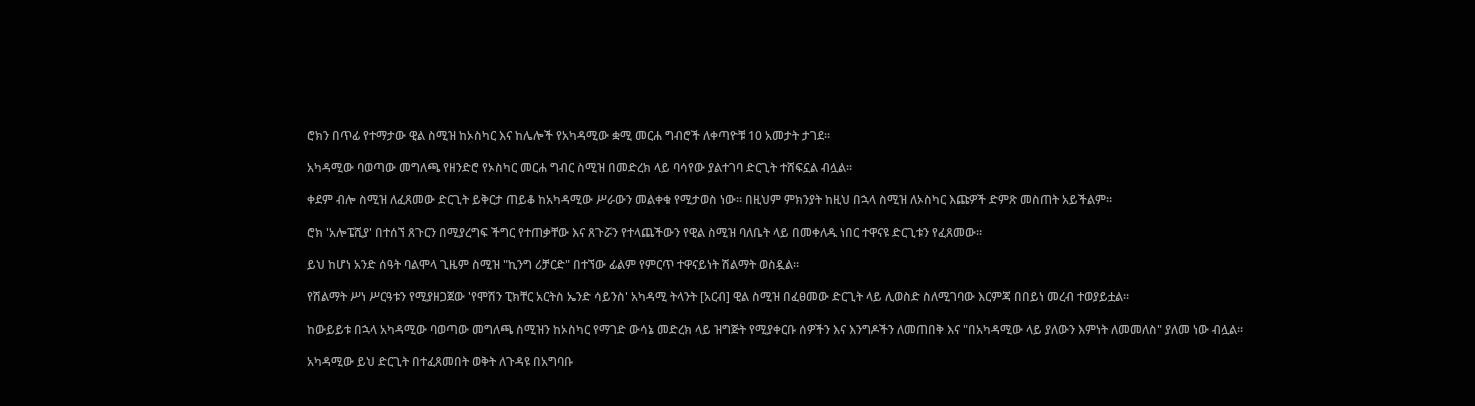ሮክን በጥፊ የተማታው ዊል ስሚዝ ከኦስካር እና ከሌሎች የአካዳሚው ቋሚ መርሐ ግብሮች ለቀጣዮቹ 10 አመታት ታገደ።

አካዳሚው ባወጣው መግለጫ የዘንድሮ የኦስካር መርሐ ግብር ስሚዝ በመድረክ ላይ ባሳየው ያልተገባ ድርጊት ተሸፍኗል ብሏል።

ቀደም ብሎ ስሚዝ ለፈጸመው ድርጊት ይቅርታ ጠይቆ ከአካዳሚው ሥራውን መልቀቁ የሚታወስ ነው። በዚህም ምክንያት ከዚህ በኋላ ስሚዝ ለኦስካር እጩዎች ድምጽ መስጠት አይችልም።

ሮክ 'አሎፔሺያ' በተሰኘ ጸጉርን በሚያረግፍ ችግር የተጠቃቸው እና ጸጉሯን የተላጨችውን የዊል ስሚዝ ባለቤት ላይ በመቀለዱ ነበር ተዋናዩ ድርጊቱን የፈጸመው።

ይህ ከሆነ አንድ ሰዓት ባልሞላ ጊዜም ስሚዝ "ኪንግ ሪቻርድ" በተኘው ፊልም የምርጥ ተዋናይነት ሽልማት ወስዷል።

የሽልማት ሥነ ሥርዓቱን የሚያዘጋጀው 'የሞሽን ፒክቸር አርትስ ኤንድ ሳይንስ' አካዳሚ ትላንት [አርብ] ዊል ስሚዝ በፈፀመው ድርጊት ላይ ሊወስድ ስለሚገባው እርምጃ በበይነ መረብ ተወያይቷል።

ከውይይቱ በኋላ አካዳሚው ባወጣው መግለጫ ስሚዝን ከኦስካር የማገድ ውሳኔ መድረክ ላይ ዝግጅት የሚያቀርቡ ሰዎችን እና እንግዶችን ለመጠበቅ እና "በአካዳሚው ላይ ያለውን እምነት ለመመለስ" ያለመ ነው ብሏል።

አካዳሚው ይህ ድርጊት በተፈጸመበት ወቅት ለጉዳዩ በአግባቡ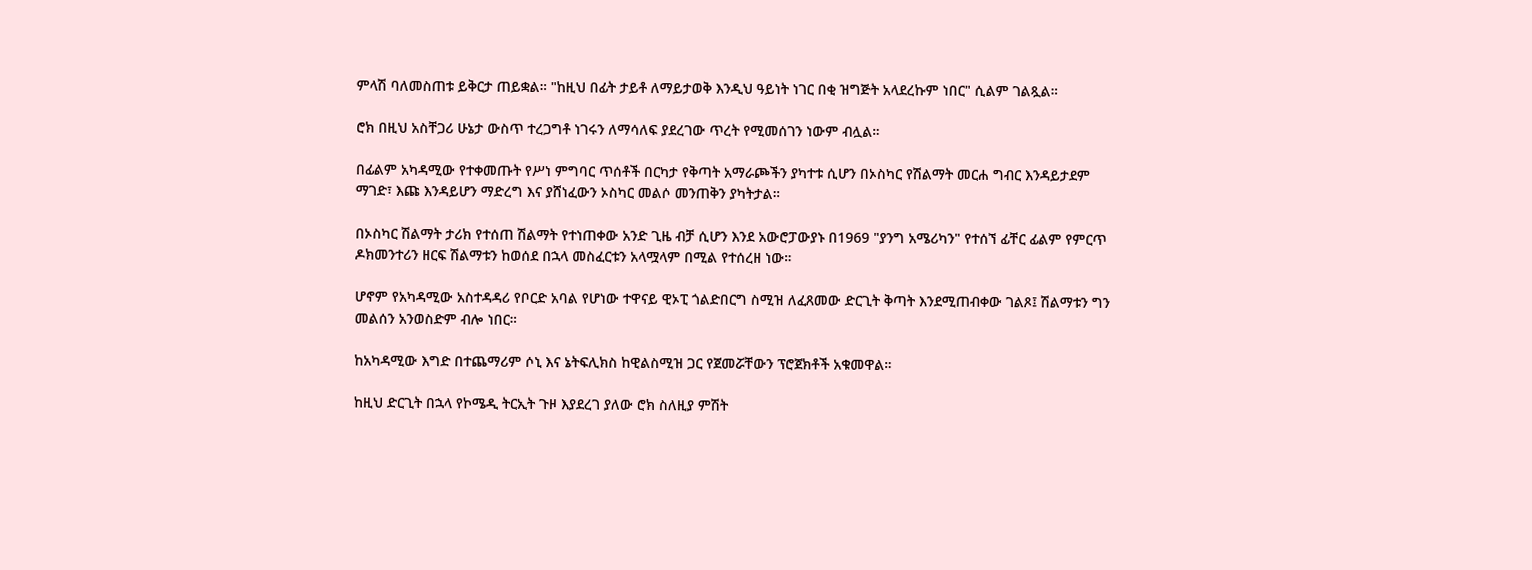ምላሽ ባለመስጠቱ ይቅርታ ጠይቋል። "ከዚህ በፊት ታይቶ ለማይታወቅ እንዲህ ዓይነት ነገር በቂ ዝግጅት አላደረኩም ነበር" ሲልም ገልጿል።

ሮክ በዚህ አስቸጋሪ ሁኔታ ውስጥ ተረጋግቶ ነገሩን ለማሳለፍ ያደረገው ጥረት የሚመሰገን ነውም ብሏል።

በፊልም አካዳሚው የተቀመጡት የሥነ ምግባር ጥሰቶች በርካታ የቅጣት አማራጮችን ያካተቱ ሲሆን በኦስካር የሽልማት መርሐ ግብር እንዳይታደም ማገድ፣ እጩ እንዳይሆን ማድረግ እና ያሸነፈውን ኦስካር መልሶ መንጠቅን ያካትታል።

በኦስካር ሽልማት ታሪክ የተሰጠ ሽልማት የተነጠቀው አንድ ጊዜ ብቻ ሲሆን እንደ አውሮፓውያኑ በ1969 "ያንግ አሜሪካን" የተሰኘ ፊቸር ፊልም የምርጥ ዶክመንተሪን ዘርፍ ሽልማቱን ከወሰደ በኋላ መስፈርቱን አላሟላም በሚል የተሰረዘ ነው።

ሆኖም የአካዳሚው አስተዳዳሪ የቦርድ አባል የሆነው ተዋናይ ዊኦፒ ጎልድበርግ ስሚዝ ለፈጸመው ድርጊት ቅጣት እንደሚጠብቀው ገልጾ፤ ሽልማቱን ግን መልሰን አንወስድም ብሎ ነበር።

ከአካዳሚው እግድ በተጨማሪም ሶኒ እና ኔትፍሊክስ ከዊልስሚዝ ጋር የጀመሯቸውን ፕሮጀክቶች አቁመዋል።

ከዚህ ድርጊት በኋላ የኮሜዲ ትርኢት ጉዞ እያደረገ ያለው ሮክ ስለዚያ ምሽት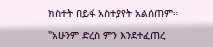ክስተት በይፋ አስተያየት አልሰጠም።

"አሁንም ድረስ ምን እንደተፈጠረ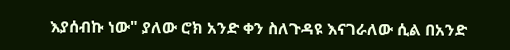እያሰብኩ ነው" ያለው ሮክ አንድ ቀን ስለጉዳዩ እናገራለው ሲል በአንድ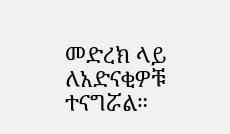መድረክ ላይ ለአድናቂዎቹ ተናግሯል።